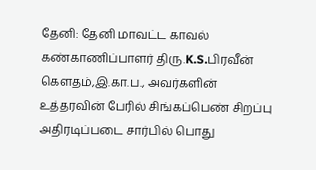தேனி: தேனி மாவட்ட காவல் கண்காணிப்பாளர் திரு.K.S.பிரவீன் கௌதம்,இ.கா.ப., அவர்களின் உத்தரவின் பேரில் சிங்கப்பெண் சிறப்பு அதிரடிப்படை சார்பில் பொது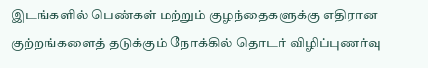இடங்களில் பெண்கள் மற்றும் குழந்தைகளுக்கு எதிரான குற்றங்களைத் தடுக்கும் நோக்கில் தொடர் விழிப்புணர்வு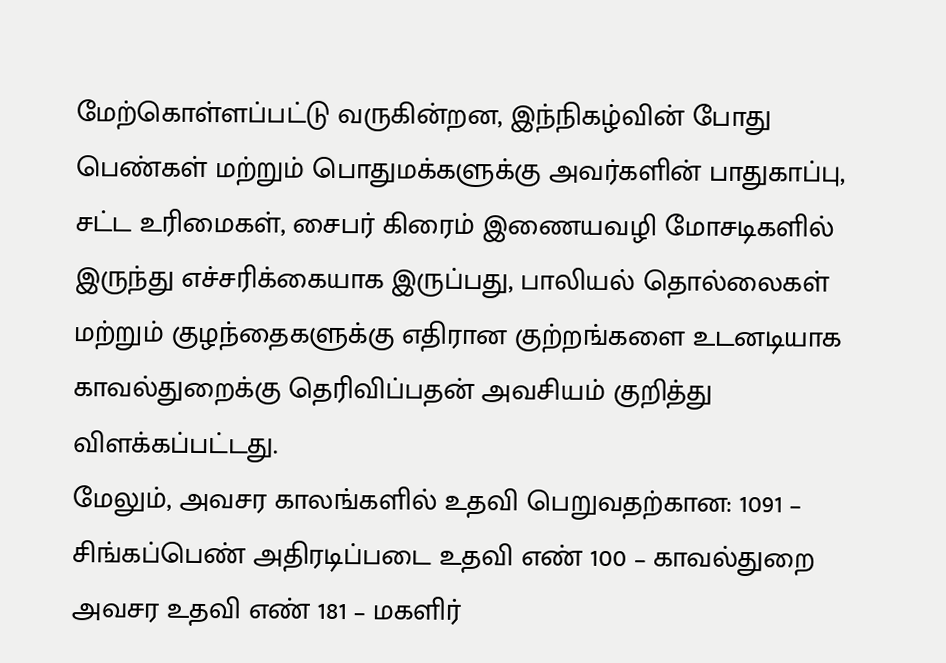மேற்கொள்ளப்பட்டு வருகின்றன, இந்நிகழ்வின் போது பெண்கள் மற்றும் பொதுமக்களுக்கு அவர்களின் பாதுகாப்பு, சட்ட உரிமைகள், சைபர் கிரைம் இணையவழி மோசடிகளில் இருந்து எச்சரிக்கையாக இருப்பது, பாலியல் தொல்லைகள் மற்றும் குழந்தைகளுக்கு எதிரான குற்றங்களை உடனடியாக காவல்துறைக்கு தெரிவிப்பதன் அவசியம் குறித்து விளக்கப்பட்டது.
மேலும், அவசர காலங்களில் உதவி பெறுவதற்கான: 1091 – சிங்கப்பெண் அதிரடிப்படை உதவி எண் 100 – காவல்துறை அவசர உதவி எண் 181 – மகளிர்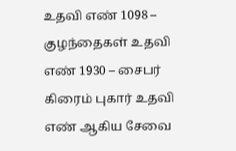உதவி எண் 1098 – குழந்தைகள் உதவி எண் 1930 – சைபர் கிரைம் புகார் உதவி எண் ஆகிய சேவை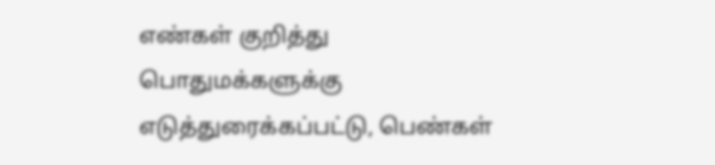எண்கள் குறித்து பொதுமக்களுக்கு எடுத்துரைக்கப்பட்டு, பெண்கள்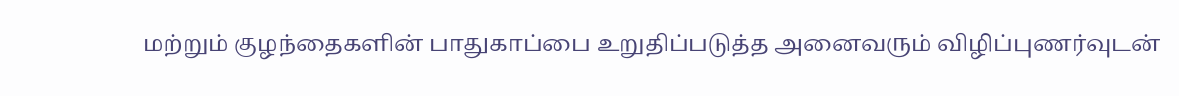மற்றும் குழந்தைகளின் பாதுகாப்பை உறுதிப்படுத்த அனைவரும் விழிப்புணர்வுடன்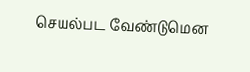செயல்பட வேண்டுமென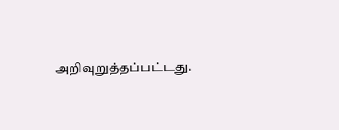அறிவுறுத்தப்பட்டது.